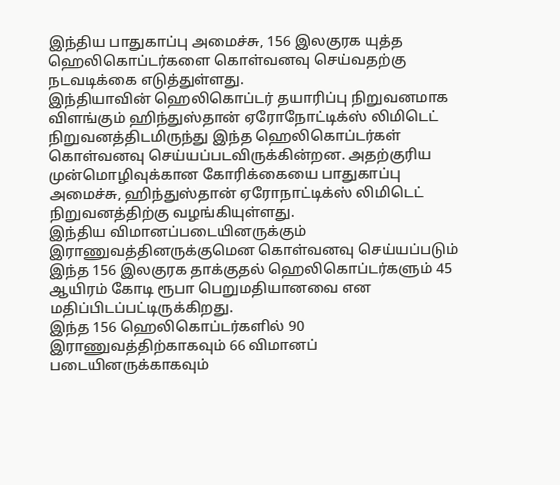இந்திய பாதுகாப்பு அமைச்சு, 156 இலகுரக யுத்த ஹெலிகொப்டர்களை கொள்வனவு செய்வதற்கு நடவடிக்கை எடுத்துள்ளது.
இந்தியாவின் ஹெலிகொப்டர் தயாரிப்பு நிறுவனமாக விளங்கும் ஹிந்துஸ்தான் ஏரோநோட்டிக்ஸ் லிமிடெட் நிறுவனத்திடமிருந்து இந்த ஹெலிகொப்டர்கள் கொள்வனவு செய்யப்படவிருக்கின்றன. அதற்குரிய முன்மொழிவுக்கான கோரிக்கையை பாதுகாப்பு அமைச்சு, ஹிந்துஸ்தான் ஏரோநாட்டிக்ஸ் லிமிடெட் நிறுவனத்திற்கு வழங்கியுள்ளது.
இந்திய விமானப்படையினருக்கும் இராணுவத்தினருக்குமென கொள்வனவு செய்யப்படும் இந்த 156 இலகுரக தாக்குதல் ஹெலிகொப்டர்களும் 45 ஆயிரம் கோடி ரூபா பெறுமதியானவை என மதிப்பிடப்பட்டிருக்கிறது.
இந்த 156 ஹெலிகொப்டர்களில் 90 இராணுவத்திற்காகவும் 66 விமானப் படையினருக்காகவும்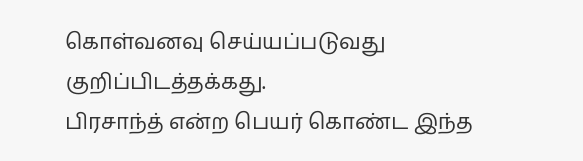கொள்வனவு செய்யப்படுவது குறிப்பிடத்தக்கது.
பிரசாந்த் என்ற பெயர் கொண்ட இந்த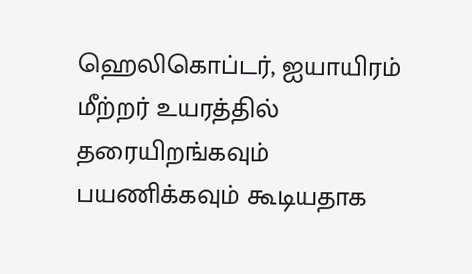ஹெலிகொப்டர், ஐயாயிரம் மீற்றர் உயரத்தில் தரையிறங்கவும் பயணிக்கவும் கூடியதாக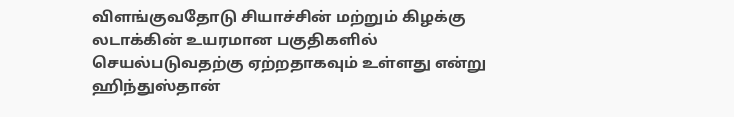விளங்குவதோடு சியாச்சின் மற்றும் கிழக்கு லடாக்கின் உயரமான பகுதிகளில் செயல்படுவதற்கு ஏற்றதாகவும் உள்ளது என்று ஹிந்துஸ்தான்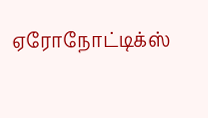ஏரோநோட்டிக்ஸ்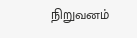நிறுவனம்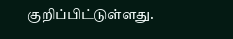குறிப்பிட்டுள்ளது.